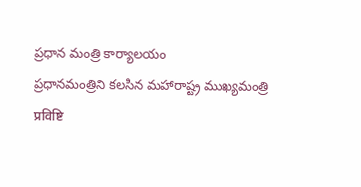ప్రధాన మంత్రి కార్యాలయం
ప్రధానమంత్రిని కలసిన మహారాష్ట్ర ముఖ్యమంత్రి
प्रविष्टि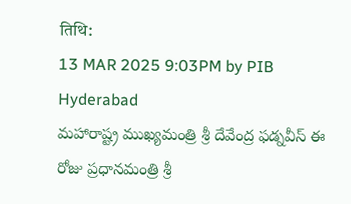तिथि:
13 MAR 2025 9:03PM by PIB Hyderabad
మహారాష్ట్ర ముఖ్యమంత్రి శ్రీ దేవేంద్ర ఫడ్నవీస్ ఈ రోజు ప్రధానమంత్రి శ్రీ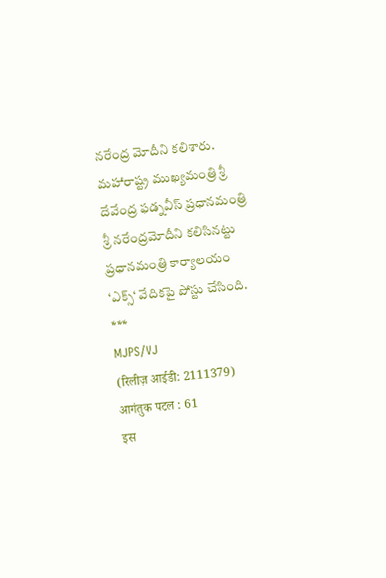నరేంద్ర మోదీని కలిశారు.
మహారాష్ట్ర ముఖ్యమంత్రి శ్రీ దేవేంద్ర ఫడ్నవీస్ ప్రధానమంత్రి శ్రీ నరేంద్రమోదీని కలిసినట్టు ప్రధానమంత్రి కార్యాలయం ‘ఎక్స్‘ వేదికపై పోస్టు చేసింది.
***
MJPS/VJ
(रिलीज़ आईडी: 2111379)
आगंतुक पटल : 61
इस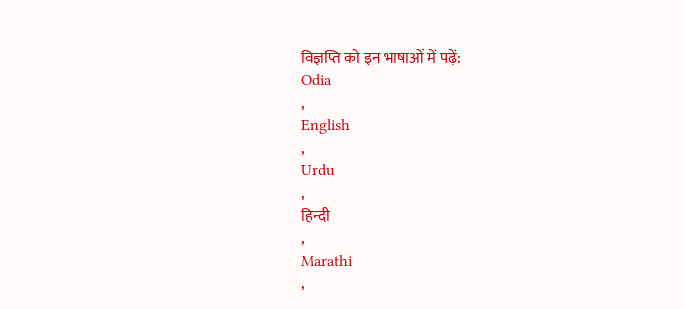विज्ञप्ति को इन भाषाओं में पढ़ें:
Odia
,
English
,
Urdu
,
हिन्दी
,
Marathi
,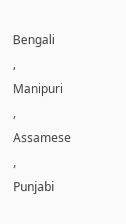Bengali
,
Manipuri
,
Assamese
,
Punjabi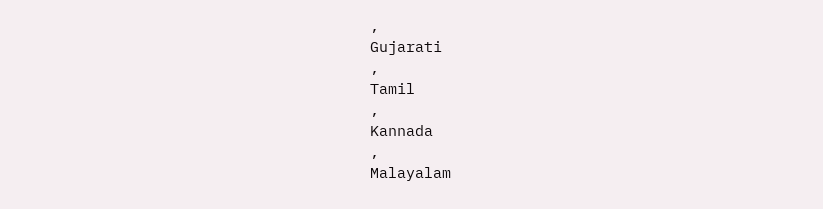,
Gujarati
,
Tamil
,
Kannada
,
Malayalam